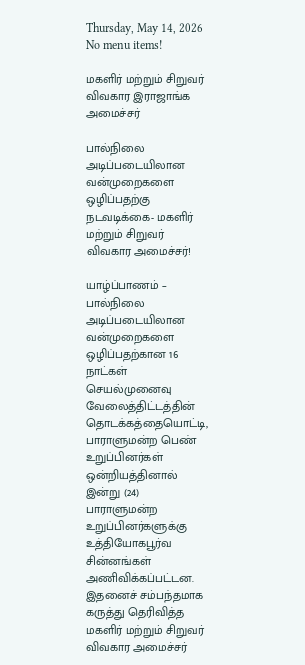Thursday, May 14, 2026
No menu items!

மகளிர் மற்றும் சிறுவர் விவகார இராஜாங்க அமைச்சர்

பால்நிலை அடிப்படையிலான வன்முறைகளை ஒழிப்பதற்கு நடவடிக்கை- மகளிர் மற்றும் சிறுவர் விவகார அமைச்சர்!

யாழ்ப்பாணம் – பால்நிலை அடிப்படையிலான வன்முறைகளை ஒழிப்பதற்கான 16 நாட்கள் செயல்முனைவு வேலைத்திட்டத்தின் தொடக்கத்தையொட்டி, பாராளுமன்ற பெண் உறுப்பினர்கள் ஒன்றியத்தினால் இன்று (24) பாராளுமன்ற உறுப்பினர்களுக்கு உத்தியோகபூர்வ சின்னங்கள் அணிவிக்கப்பட்டன. இதனைச் சம்பந்தமாக கருத்து தெரிவித்த மகளிர் மற்றும் சிறுவர் விவகார அமைச்சர்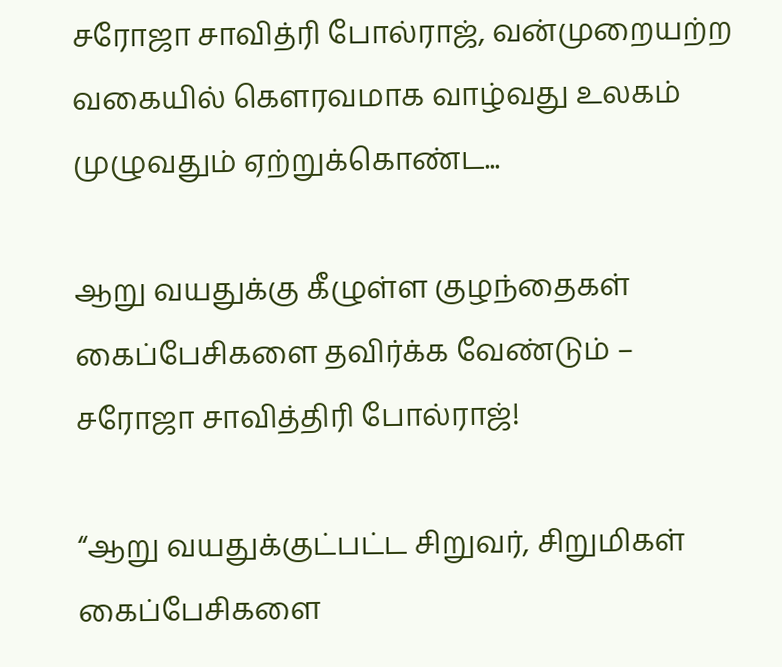சரோஜா சாவித்ரி போல்ராஜ், வன்முறையற்ற வகையில் கௌரவமாக வாழ்வது உலகம் முழுவதும் ஏற்றுக்கொண்ட...

ஆறு வயதுக்கு கீழுள்ள குழந்தைகள் கைப்பேசிகளை தவிர்க்க வேண்டும் –  சரோஜா சாவித்திரி போல்ராஜ்!

“ஆறு வயதுக்குட்பட்ட சிறுவர், சிறுமிகள் கைப்பேசிகளை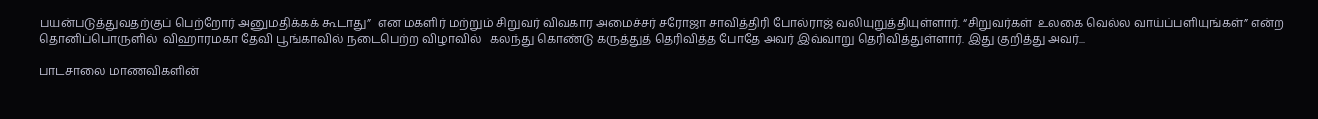பயன்படுத்துவதற்குப் பெற்றோர் அனுமதிக்கக் கூடாது”  என மகளிர் மற்றும் சிறுவர் விவகார அமைச்சர் சரோஜா சாவித்திரி போல்ராஜ் வலியுறுத்தியுள்ளார். “சிறுவர்கள்  உலகை வெல்ல வாய்ப்பளியுங்கள்” என்ற தொனிப்பொருளில்  விஹாரமகா தேவி பூங்காவில் நடைபெற்ற விழாவில்   கலந்து கொண்டு கருத்துத் தெரிவித்த போதே அவர் இவ்வாறு தெரிவித்துள்ளார். இது குறித்து அவர்...

பாடசாலை மாணவிகளின்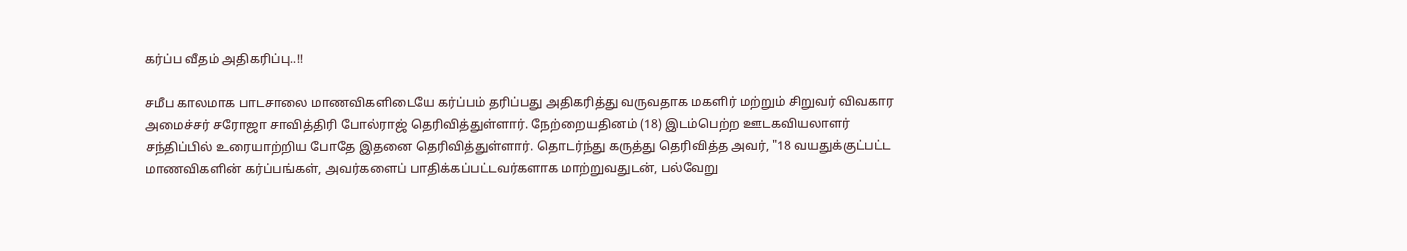கர்ப்ப வீதம் அதிகரிப்பு..!!

சமீப காலமாக பாடசாலை மாணவிகளிடையே கர்ப்பம் தரிப்பது அதிகரித்து வருவதாக மகளிர் மற்றும் சிறுவர் விவகார அமைச்சர் சரோஜா சாவித்திரி போல்ராஜ் தெரிவித்துள்ளார். நேற்றையதினம் (18) இடம்பெற்ற ஊடகவியலாளர் சந்திப்பில் உரையாற்றிய போதே இதனை தெரிவித்துள்ளார். தொடர்ந்து கருத்து தெரிவித்த அவர், "18 வயதுக்குட்பட்ட மாணவிகளின் கர்ப்பங்கள், அவர்களைப் பாதிக்கப்பட்டவர்களாக மாற்றுவதுடன், பல்வேறு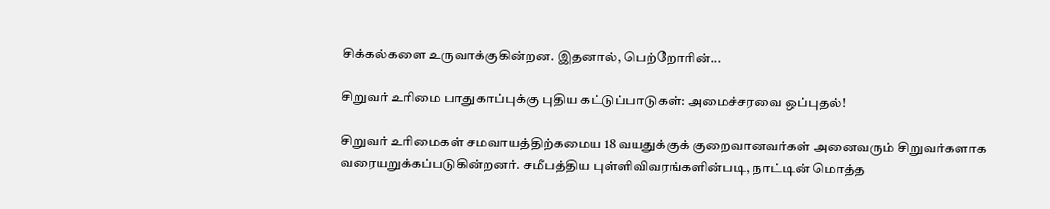சிக்கல்களை உருவாக்குகின்றன. இதனால், பெற்றோரின்...

சிறுவர் உரிமை பாதுகாப்புக்கு புதிய கட்டுப்பாடுகள்: அமைச்சரவை ஒப்புதல்!

சிறுவர் உரிமைகள் சமவாயத்திற்கமைய 18 வயதுக்குக் குறைவானவர்கள் அனைவரும் சிறுவர்களாக வரையறுக்கப்படுகின்றனர். சமீபத்திய புள்ளிவிவரங்களின்படி, நாட்டின் மொத்த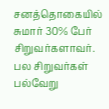சனத்தொகையில் சுமார் 30% பேர் சிறுவர்களாவர். பல சிறுவர்கள் பல்வேறு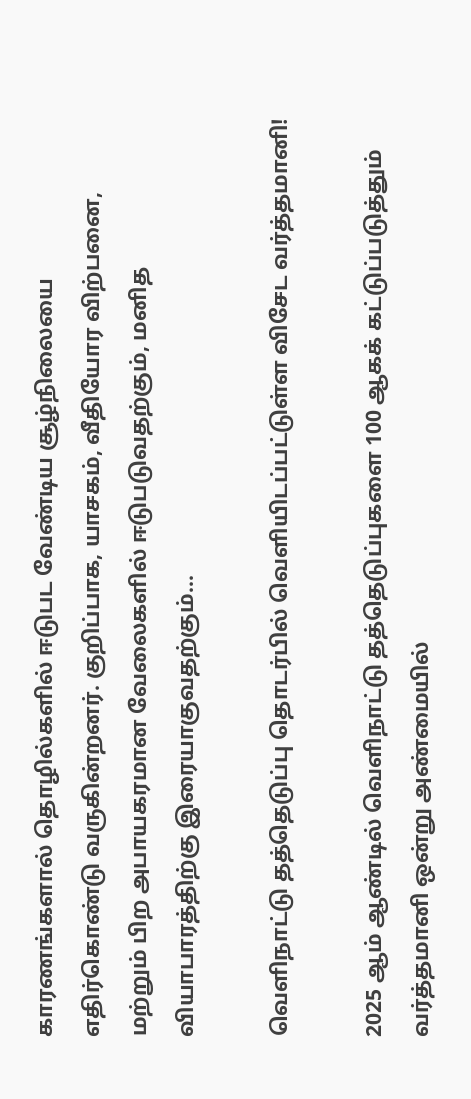காரணங்களால் தொழில்களில் ஈடுபட வேண்டிய சூழ்நிலையை எதிர்கொண்டு வருகின்றனர். குறிப்பாக, யாசகம், வீதியோர விற்பனை, மற்றும் பிற அபாயகரமான வேலைகளில் ஈடுபடுவதற்கும், மனித வியாபாரத்திற்கு இரையாகுவதற்கும்...

வெளிநாட்டு தத்தெடுப்பு தொடர்பில் வெளியிடப்பட்டுள்ள விசேட வர்த்தமானி!

2025 ஆம் ஆண்டில் வெளிநாட்டு தத்தெடுப்புகளை 100 ஆகக் கட்டுப்படுத்தும் வர்த்தமானி ஒன்று அண்மையில்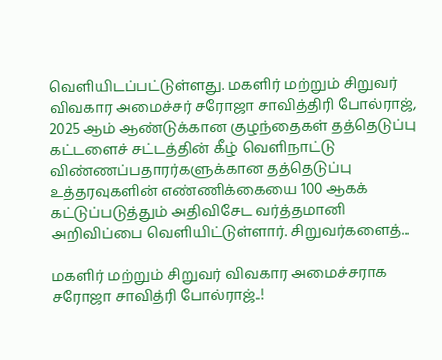வெளியிடப்பட்டுள்ளது. மகளிர் மற்றும் சிறுவர் விவகார அமைச்சர் சரோஜா சாவித்திரி போல்ராஜ், 2025 ஆம் ஆண்டுக்கான குழந்தைகள் தத்தெடுப்பு கட்டளைச் சட்டத்தின் கீழ் வெளிநாட்டு விண்ணப்பதாரர்களுக்கான தத்தெடுப்பு உத்தரவுகளின் எண்ணிக்கையை 100 ஆகக் கட்டுப்படுத்தும் அதிவிசேட வர்த்தமானி அறிவிப்பை வெளியிட்டுள்ளார். சிறுவர்களைத்...

மகளிர் மற்றும் சிறுவர் விவகார அமைச்சராக சரோஜா சாவித்ரி போல்ராஜ்..!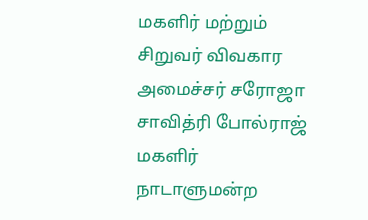மகளிர் மற்றும் சிறுவர் விவகார அமைச்சர் சரோஜா சாவித்ரி போல்ராஜ் மகளிர் நாடாளுமன்ற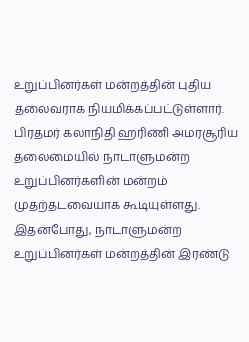உறுப்பினர்கள் மன்றத்தின் புதிய தலைவராக நியமிக்கப்பட்டுள்ளார். பிரதமர் கலாநிதி ஹரிணி அமரசூரிய தலைமையில் நாடாளுமன்ற உறுப்பினர்களின் மன்றம் முதற்தடவையாக கூடியுள்ளது. இதன்போது, நாடாளுமன்ற உறுப்பினர்கள் மன்றத்தின் இரண்டு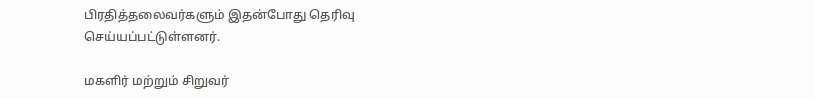பிரதித்தலைவர்களும் இதன்போது தெரிவு செய்யப்பட்டுள்ளனர்.

மகளிர் மற்றும் சிறுவர்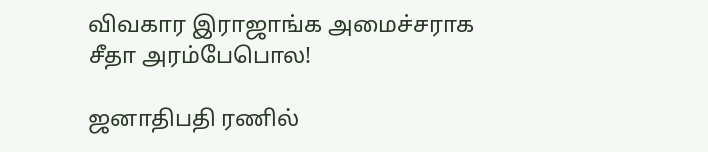விவகார இராஜாங்க அமைச்சராக சீதா அரம்பேபொல!

ஜனாதிபதி ரணில்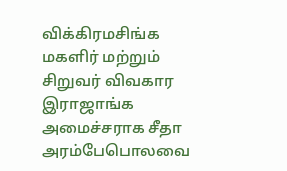விக்கிரமசிங்க மகளிர் மற்றும் சிறுவர் விவகார இராஜாங்க அமைச்சராக சீதா அரம்பேபொலவை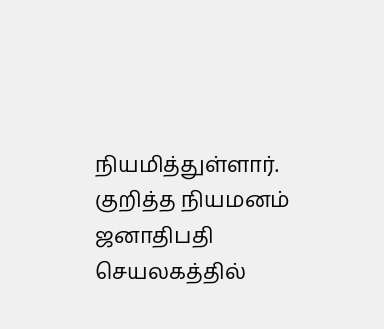நியமித்துள்ளார். குறித்த நியமனம் ஜனாதிபதி செயலகத்தில்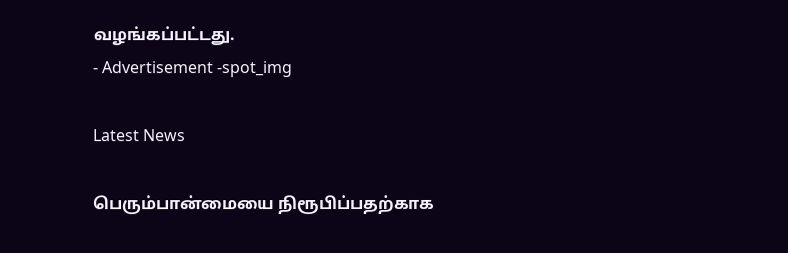வழங்கப்பட்டது.
- Advertisement -spot_img

Latest News

பெரும்பான்மையை நிரூபிப்பதற்காக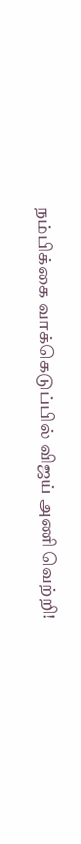நம்பிக்கை வாக்கெடுப்பில் விஜய் அணி வெற்றி!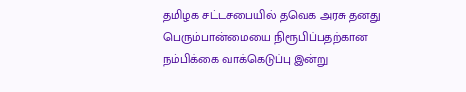தமிழக சட்டசபையில் தவெக அரசு தனது பெரும்பான்மையை நிரூபிப்பதற்கான நம்பிக்கை வாக்கெடுப்பு இன்று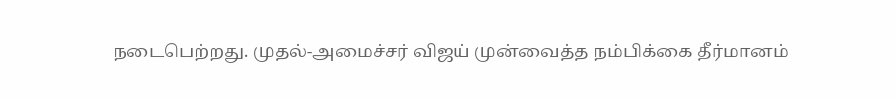நடைபெற்றது. முதல்-அமைச்சர் விஜய் முன்வைத்த நம்பிக்கை தீர்மானம்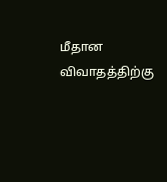மீதான விவாதத்திற்கு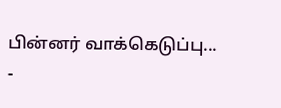பின்னர் வாக்கெடுப்பு...
-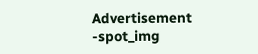Advertisement -spot_img